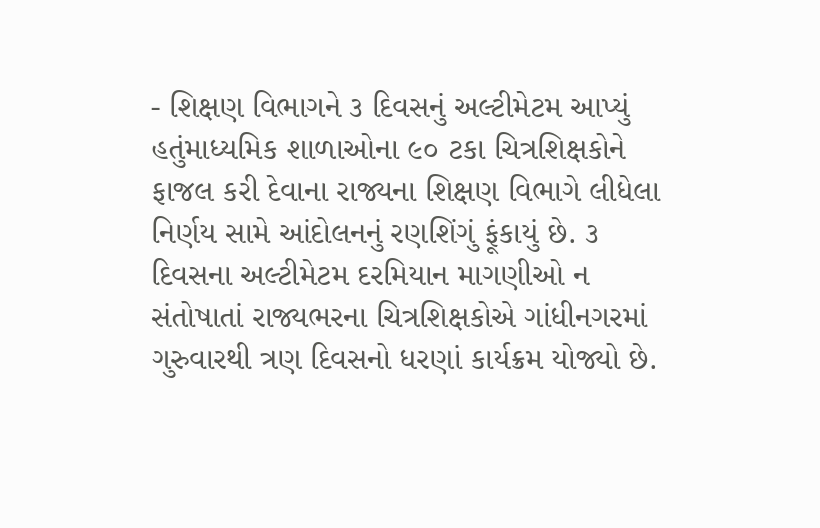- શિક્ષણ વિભાગને ૩ દિવસનું અલ્ટીમેટમ આપ્યું હતુંમાધ્યમિક શાળાઓના ૯૦ ટકા ચિત્રશિક્ષકોને ફાજલ કરી દેવાના રાજ્યના શિક્ષણ વિભાગે લીધેલા નિર્ણય સામે આંદોલનનું રણશિંગું ફૂંકાયું છે. ૩ દિવસના અલ્ટીમેટમ દરમિયાન માગણીઓ ન સંતોષાતાં રાજ્યભરના ચિત્રશિક્ષકોએ ગાંધીનગરમાં ગુરુવારથી ત્રણ દિવસનો ધરણાં કાર્યક્રમ યોજ્યો છે.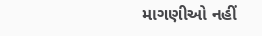માગણીઓ નહીં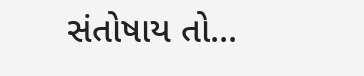સંતોષાય તો...